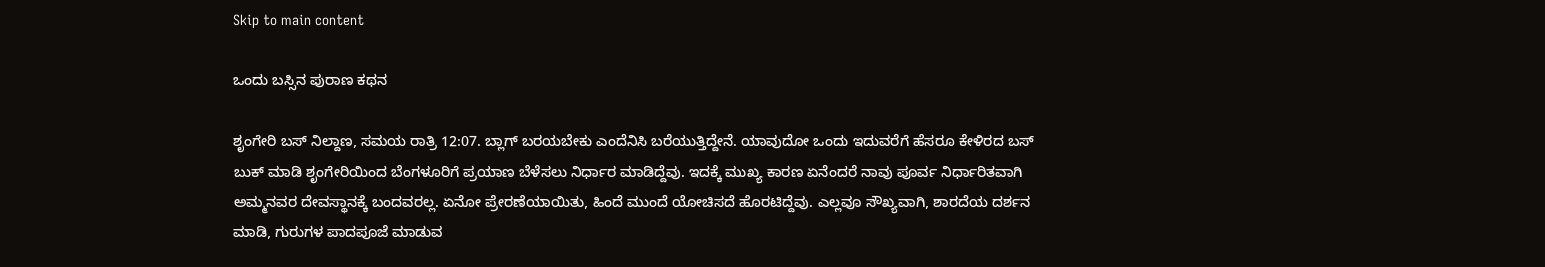Skip to main content

ಒಂದು ಬಸ್ಸಿನ‌ ಪುರಾಣ ಕಥನ

ಶೃಂಗೇರಿ ಬಸ್ ನಿಲ್ದಾಣ, ಸಮಯ ರಾತ್ರಿ 12:07. ಬ್ಲಾಗ್ ಬರಯಬೇಕು ಎಂದೆನಿಸಿ ಬರೆಯುತ್ತಿದ್ದೇನೆ. ಯಾವುದೋ ಒಂದು ಇದುವರೆಗೆ ಹೆಸರೂ ಕೇಳಿರದ ಬಸ್ ಬುಕ್ ಮಾಡಿ ಶೃಂಗೇರಿಯಿಂದ ಬೆಂಗಳೂರಿಗೆ ಪ್ರಯಾಣ ಬೆಳೆಸಲು ನಿರ್ಧಾರ ಮಾಡಿದ್ದೆವು. ಇದಕ್ಕೆ ಮುಖ್ಯ ಕಾರಣ ಏನೆಂದರೆ ನಾವು ಪೂರ್ವ ನಿರ್ಧಾರಿತವಾಗಿ ಅಮ್ಮನವರ ದೇವಸ್ಥಾನಕ್ಕೆ ಬಂದವರಲ್ಲ. ಏನೋ ಪ್ರೇರಣೆಯಾಯಿತು, ಹಿಂದೆ ಮುಂದೆ ಯೋಚಿಸದೆ ಹೊರಟಿದ್ದೆವು. ಎಲ್ಲವೂ ಸೌಖ್ಯವಾಗಿ, ಶಾರದೆಯ ದರ್ಶನ ಮಾಡಿ, ಗುರುಗಳ ಪಾದಪೂಜೆ ಮಾಡುವ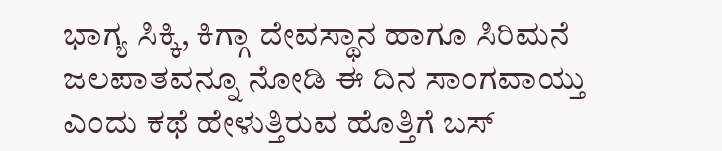ಭಾಗ್ಯ ಸಿಕ್ಕಿ, ಕಿಗ್ಗಾ ದೇವಸ್ಥಾನ ಹಾಗೂ ಸಿರಿಮನೆ ಜಲಪಾತವನ್ನೂ ನೋಡಿ ಈ ದಿನ ಸಾಂಗವಾಯ್ತು ಎಂದು ಕಥೆ ಹೇಳುತ್ತಿರುವ ಹೊತ್ತಿಗೆ ಬಸ್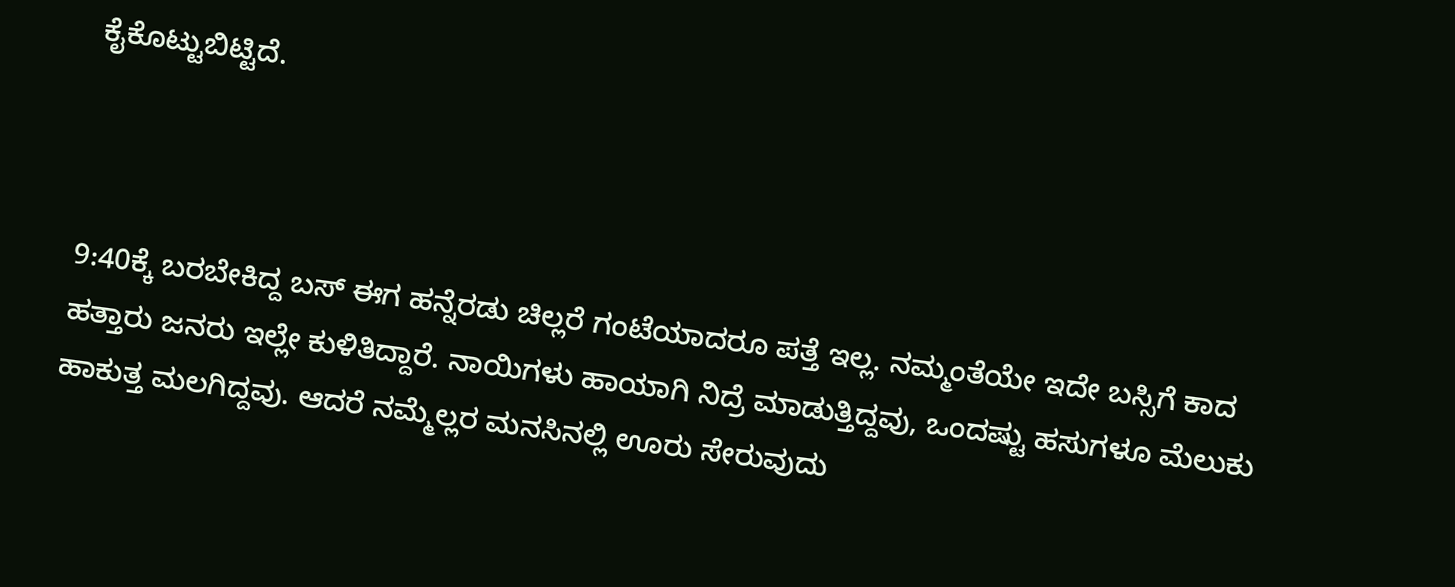ಕೈಕೊಟ್ಟುಬಿಟ್ಟಿದೆ.



9:40ಕ್ಕೆ ಬರಬೇಕಿದ್ದ ಬಸ್ ಈಗ ಹನ್ನೆರಡು ಚಿಲ್ಲರೆ ಗಂಟೆಯಾದರೂ ಪತ್ತೆ ಇಲ್ಲ. ನಮ್ಮಂತೆಯೇ ಇದೇ ಬಸ್ಸಿಗೆ ಕಾದ ಹತ್ತಾರು ಜನರು ಇಲ್ಲೇ ಕುಳಿತಿದ್ದಾರೆ. ನಾಯಿಗಳು ಹಾಯಾಗಿ ನಿದ್ರೆ ಮಾಡುತ್ತಿದ್ದವು, ಒಂದಷ್ಟು ಹಸುಗಳೂ ಮೆಲುಕು ಹಾಕುತ್ತ ಮಲಗಿದ್ದವು. ಆದರೆ ನಮ್ಮೆಲ್ಲರ ಮನಸಿನಲ್ಲಿ ಊರು ಸೇರುವುದು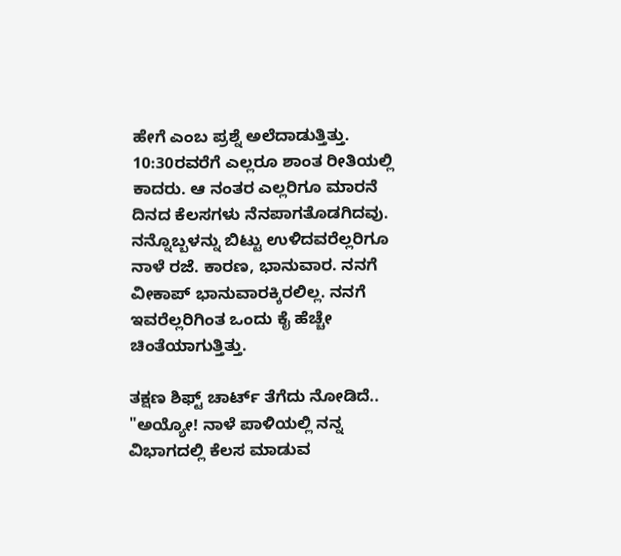ಹೇಗೆ ಎಂಬ ಪ್ರಶ್ನೆ ಅಲೆದಾಡುತ್ತಿತ್ತು. 10:30ರವರೆಗೆ ಎಲ್ಲರೂ ಶಾಂತ ರೀತಿಯಲ್ಲಿ ಕಾದರು. ಆ ನಂತರ ಎಲ್ಲರಿಗೂ ಮಾರನೆ ದಿನದ ಕೆಲಸಗಳು ನೆನಪಾಗತೊಡಗಿದವು. ನನ್ನೊಬ್ಬಳನ್ನು ಬಿಟ್ಟು ಉಳಿದವರೆಲ್ಲರಿಗೂ ನಾಳೆ ರಜೆ. ಕಾರಣ, ಭಾನುವಾರ. ನನಗೆ ವೀಕಾಪ್ ಭಾನುವಾರಕ್ಕಿರಲಿಲ್ಲ. ನನಗೆ ಇವರೆಲ್ಲರಿಗಿಂತ ಒಂದು ಕೈ ಹೆಚ್ಚೇ ಚಿಂತೆಯಾಗುತ್ತಿತ್ತು.

ತಕ್ಷಣ ಶಿಫ್ಟ್ ಚಾರ್ಟ್ ತೆಗೆದು ನೋಡಿದೆ.. "ಅಯ್ಯೋ! ನಾಳೆ ಪಾಳಿಯಲ್ಲಿ ನನ್ನ ವಿಭಾಗದಲ್ಲಿ ಕೆಲಸ ಮಾಡುವ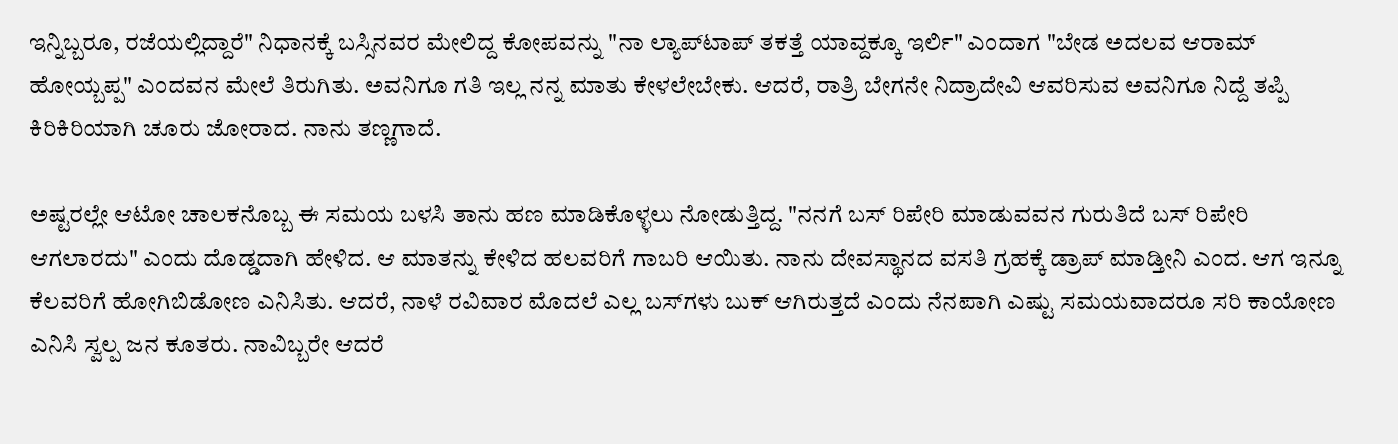ಇನ್ನಿಬ್ಬರೂ, ರಜೆಯಲ್ಲಿದ್ದಾರೆ" ನಿಧಾನಕ್ಕೆ ಬಸ್ಸಿನವರ ಮೇಲಿದ್ದ ಕೋಪವನ್ನು "ನಾ ಲ್ಯಾಪ್‌ಟಾಪ್ ತಕತ್ತೆ ಯಾವ್ದಕ್ಕೂ ಇರ್ಲಿ" ಎಂದಾಗ "ಬೇಡ ಅದಲವ ಆರಾಮ್ ಹೋಯ್ಬಪ್ಪ" ಎಂದವನ‌ ಮೇಲೆ ತಿರುಗಿತು. ಅವನಿಗೂ ಗತಿ ಇಲ್ಲ ನನ್ನ ಮಾತು ಕೇಳಲೇಬೇಕು. ಆದರೆ, ರಾತ್ರಿ ಬೇಗನೇ ನಿದ್ರಾದೇವಿ ಆವರಿಸುವ ಅವನಿಗೂ ನಿದ್ದೆ ತಪ್ಪಿ ಕಿರಿಕಿರಿಯಾಗಿ ಚೂರು ಜೋರಾದ‌. ನಾನು ತಣ್ಣಗಾದೆ.

ಅಷ್ಟರಲ್ಲೇ ಆಟೋ ಚಾಲಕನೊಬ್ಬ ಈ ಸಮಯ ಬಳಸಿ ತಾನು ಹಣ ಮಾಡಿಕೊಳ್ಳಲು ನೋಡುತ್ತಿದ್ದ. "ನನಗೆ ಬಸ್ ರಿಪೇರಿ ಮಾಡುವವನ ಗುರುತಿದೆ ಬಸ್ ರಿಪೇರಿ ಆಗಲಾರದು" ಎಂದು ದೊಡ್ಡದಾಗಿ ಹೇಳಿದ. ಆ ಮಾತನ್ನು ಕೇಳಿದ ಹಲವರಿಗೆ ಗಾಬರಿ ಆಯಿತು. ನಾನು ದೇವಸ್ಥಾನದ ವಸತಿ ಗ್ರಹಕ್ಕೆ ಡ್ರಾಪ್ ಮಾಡ್ತೀನಿ ಎಂದ. ಆಗ ಇನ್ನೂ ಕೆಲವರಿಗೆ ಹೋಗಿಬಿಡೋಣ ಎನಿಸಿತು. ಆದರೆ, ನಾಳೆ ರವಿವಾರ ಮೊದಲೆ ಎಲ್ಲ ಬಸ್‌ಗಳು ಬುಕ್ ಆಗಿರುತ್ತದೆ ಎಂದು ನೆನಪಾಗಿ ಎಷ್ಟು ಸಮಯವಾದರೂ ಸರಿ ಕಾಯೋಣ ಎನಿಸಿ ಸ್ವಲ್ಪ ಜನ ಕೂತರು. ನಾವಿಬ್ಬರೇ ಆದರೆ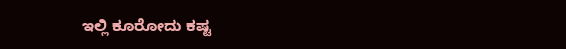ಇಲ್ಲಿ ಕೂರೋದು ಕಷ್ಟ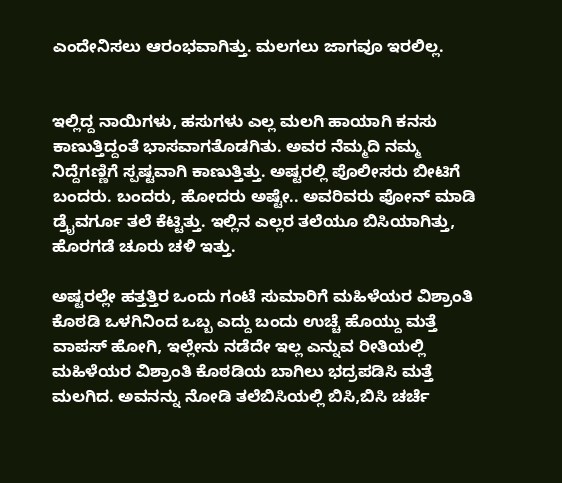ಎಂದೇನಿಸಲು ಆರಂಭವಾಗಿತ್ತು. ಮಲಗಲು ಜಾಗವೂ ಇರಲಿಲ್ಲ.


ಇಲ್ಲಿದ್ದ ನಾಯಿಗಳು, ಹಸುಗಳು ಎಲ್ಲ ಮಲಗಿ ಹಾಯಾಗಿ ಕನಸು ಕಾಣುತ್ತಿದ್ದಂತೆ ಭಾಸವಾಗತೊಡಗಿತು. ಅವರ ನೆಮ್ಮದಿ ನಮ್ಮ ನಿದ್ದೆಗಣ್ಣಿಗೆ ಸ್ಪಷ್ಟವಾಗಿ ಕಾಣುತ್ತಿತ್ತು. ಅಷ್ಟರಲ್ಲಿ ಪೊಲೀಸರು ಬೀಟಿಗೆ ಬಂದರು. ಬಂದರು, ಹೋದರು ಅಷ್ಟೇ.. ಅವರಿವರು ಪೋನ್ ಮಾಡಿ ಡ್ರೈವರ್ಗೂ ತಲೆ ಕೆಟ್ಟಿತ್ತು. ಇಲ್ಲಿನ ಎಲ್ಲರ ತಲೆಯೂ ಬಿಸಿಯಾಗಿತ್ತು, ಹೊರಗಡೆ ಚೂರು ಚಳಿ ಇತ್ತು.

ಅಷ್ಟರಲ್ಲೇ ಹತ್ತತ್ತಿರ ಒಂದು ಗಂಟೆ ಸುಮಾರಿಗೆ ಮಹಿಳೆಯರ ವಿಶ್ರಾಂತಿ ಕೊಠಡಿ ಒಳಗಿನಿಂದ ಒಬ್ಬ ಎದ್ದು ಬಂದು ಉಚ್ಚೆ ಹೊಯ್ದು ಮತ್ತೆ ವಾಪಸ್ ಹೋಗಿ, ಇಲ್ಲೇನು ನಡೆದೇ ಇಲ್ಲ ಎನ್ನುವ ರೀತಿಯಲ್ಲಿ ಮಹಿಳೆಯರ ವಿಶ್ರಾಂತಿ ಕೊಠಡಿಯ ಬಾಗಿಲು ಭದ್ರಪಡಿಸಿ ಮತ್ತೆ ಮಲಗಿದ. ಅವನನ್ನು ನೋಡಿ ತಲೆಬಿಸಿಯಲ್ಲಿ ಬಿಸಿ,ಬಿಸಿ ಚರ್ಚೆ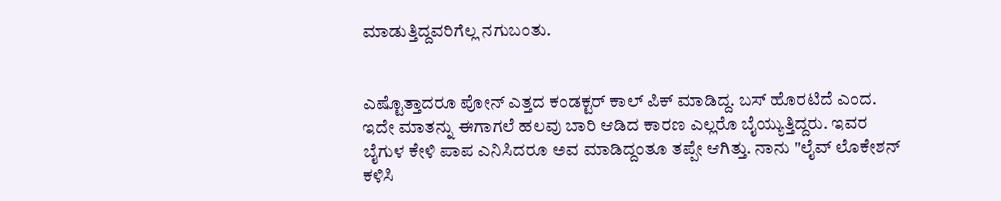ಮಾಡುತ್ತಿದ್ದವರಿಗೆಲ್ಲ ನಗುಬಂತು.


ಎಷ್ಟೊತ್ತಾದರೂ ಪೋನ್ ಎತ್ತದ ಕಂಡಕ್ಟರ್ ಕಾಲ್ ಪಿಕ್ ಮಾಡಿದ್ದ. ಬಸ್ ಹೊರಟಿದೆ ಎಂದ. ಇದೇ ಮಾತನ್ನು ಈಗಾಗಲೆ ಹಲವು ಬಾರಿ ಆಡಿದ ಕಾರಣ ಎಲ್ಲರೊ ಬೈಯ್ಯುತ್ತಿದ್ದರು. ಇವರ ಬೈಗುಳ ಕೇಳಿ ಪಾಪ ಎನಿಸಿದರೂ ಅವ ಮಾಡಿದ್ದಂತೂ ತಪ್ಪೇ ಆಗಿತ್ತು. ನಾನು "ಲೈವ್ ಲೊಕೇಶನ್ ಕಳಿಸಿ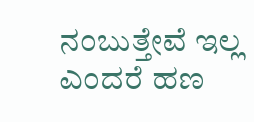ನಂಬುತ್ತೇವೆ ಇಲ್ಲ ಎಂದರೆ ಹಣ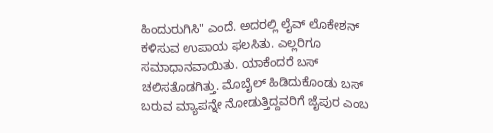ಹಿಂದುರುಗಿಸಿ" ಎಂದೆ. ಅದರಲ್ಲಿ ಲೈವ್ ಲೊಕೇಶನ್ ಕಳಿಸುವ ಉಪಾಯ ಫಲಸಿತು. ಎಲ್ಲರಿಗೂ ಸಮಾಧಾನವಾಯಿತು. ಯಾಕೆಂದರೆ ಬಸ್ ಚಲಿಸತೊಡಗಿತ್ತು. ಮೊಬೈಲ್ ಹಿಡಿದುಕೊಂಡು ಬಸ್ ಬರುವ ಮ್ಯಾಪನ್ನೇ ನೋಡುತ್ತಿದ್ದವರಿಗೆ ಜೈಪುರ ಎಂಬ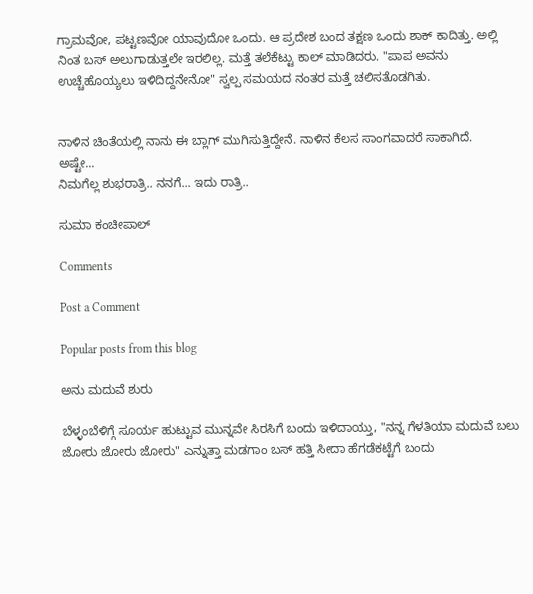ಗ್ರಾಮವೋ, ಪಟ್ಟಣವೋ ಯಾವುದೋ ಒಂದು. ಆ ಪ್ರದೇಶ ಬಂದ ತಕ್ಷಣ ಒಂದು ಶಾಕ್ ಕಾದಿತ್ತು. ಅಲ್ಲಿ ನಿಂತ ಬಸ್ ಅಲುಗಾಡುತ್ತಲೇ ಇರಲಿಲ್ಲ. ಮತ್ತೆ ತಲೆಕೆಟ್ಟು ಕಾಲ್ ಮಾಡಿದರು. "ಪಾಪ ಅವನು ಉಚ್ಚೆಹೊಯ್ಯಲು ಇಳಿದಿದ್ದನೇನೋ" ಸ್ವಲ್ಪ ಸಮಯದ ನಂತರ ಮತ್ತೆ ಚಲಿಸತೊಡಗಿತು.


ನಾಳಿನ ಚಿಂತೆಯಲ್ಲಿ ನಾನು ಈ ಬ್ಲಾಗ್ ಮುಗಿಸುತ್ತಿದ್ದೇನೆ. ನಾಳಿನ ಕೆಲಸ ಸಾಂಗವಾದರೆ ಸಾಕಾಗಿದೆ.
ಅಷ್ಟೇ...
ನಿಮಗೆಲ್ಲ ಶುಭರಾತ್ರಿ.. ನನಗೆ... ಇದು ರಾತ್ರಿ..

ಸುಮಾ ಕಂಚೀಪಾಲ್

Comments

Post a Comment

Popular posts from this blog

ಅನು ಮದುವೆ ಶುರು

ಬೆಳ್ಳಂಬೆಳಿಗ್ಗೆ ಸೂರ್ಯ ಹುಟ್ಟುವ ಮುನ್ನವೇ ಸಿರಸಿಗೆ ಬಂದು ಇಳಿದಾಯ್ತು, "ನನ್ನ ಗೆಳತಿಯಾ ಮದುವೆ ಬಲು ಜೋರು ಜೋರು ಜೋರು" ಎನ್ನುತ್ತಾ ಮಡಗಾಂ ಬಸ್ ಹತ್ತಿ ಸೀದಾ ಹೆಗಡೆಕಟ್ಟೆಗೆ ಬಂದು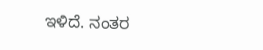ಇಳಿದೆ. ನಂತರ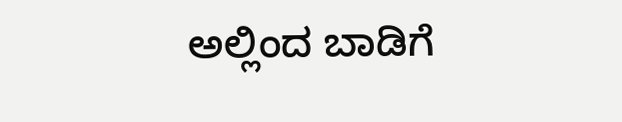ಅಲ್ಲಿಂದ ಬಾಡಿಗೆ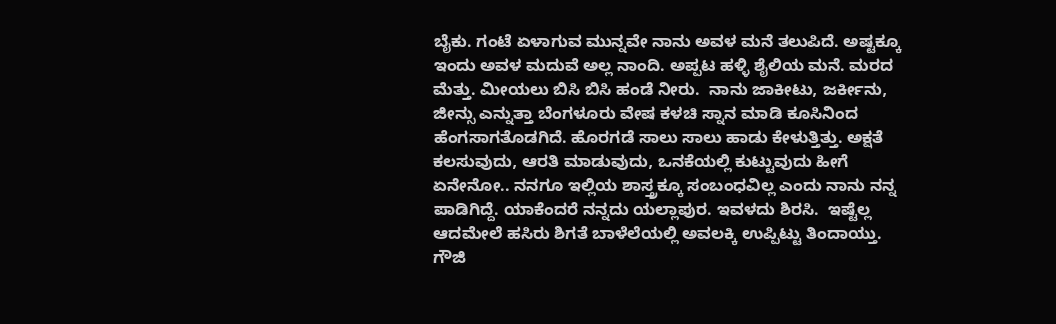ಬೈಕು. ಗಂಟೆ ಏಳಾಗುವ ಮುನ್ನವೇ ನಾನು ಅವಳ ಮನೆ ತಲುಪಿದೆ. ಅಷ್ಟಕ್ಕೂ ಇಂದು ಅವಳ ಮದುವೆ ಅಲ್ಲ ನಾಂದಿ. ಅಪ್ಪಟ ಹಳ್ಳಿ ಶೈಲಿಯ ಮನೆ. ಮರದ ಮೆತ್ತು. ಮೀಯಲು ಬಿಸಿ ಬಿಸಿ ಹಂಡೆ ನೀರು.  ನಾನು ಜಾಕೀಟು, ಜರ್ಕೀನು, ಜೀನ್ಸು ಎನ್ನುತ್ತಾ ಬೆಂಗಳೂರು ವೇಷ ಕಳಚಿ ಸ್ನಾನ ಮಾಡಿ ಕೂಸಿನಿಂದ ಹೆಂಗಸಾಗತೊಡಗಿದೆ. ಹೊರಗಡೆ ಸಾಲು ಸಾಲು ಹಾಡು ಕೇಳುತ್ತಿತ್ತು. ಅಕ್ಷತೆ ಕಲಸುವುದು, ಆರತಿ ಮಾಡುವುದು, ಒನಕೆಯಲ್ಲಿ ಕುಟ್ಟುವುದು ಹೀಗೆ ಏನೇನೋ.. ನನಗೂ ಇಲ್ಲಿಯ ಶಾಸ್ತ್ರಕ್ಕೂ ಸಂಬಂಧವಿಲ್ಲ ಎಂದು ನಾನು ನನ್ನ ಪಾಡಿಗಿದ್ದೆ. ಯಾಕೆಂದರೆ ನನ್ನದು ಯಲ್ಲಾಪುರ. ಇವಳದು ಶಿರಸಿ.  ಇಷ್ಟೆಲ್ಲ ಆದಮೇಲೆ ಹಸಿರು ಶಿಗತೆ ಬಾಳೆಲೆಯಲ್ಲಿ ಅವಲಕ್ಕಿ ಉಪ್ಪಿಟ್ಟು ತಿಂದಾಯ್ತು. ಗೌಜಿ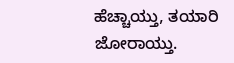ಹೆಚ್ಚಾಯ್ತು, ತಯಾರಿ ಜೋರಾಯ್ತು.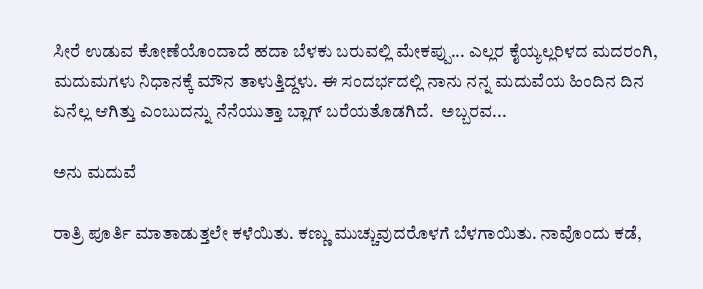ಸೀರೆ ಉಡುವ ಕೋಣೆಯೊಂದಾದೆ ಹದಾ ಬೆಳಕು ಬರುವಲ್ಲಿ ಮೇಕಪ್ಪು... ಎಲ್ಲರ ಕೈಯ್ಯಲ್ಲರಿಳದ ಮದರಂಗಿ, ಮದುಮಗಳು ನಿಧಾನಕ್ಕೆ ಮೌನ ತಾಳುತ್ತಿದ್ದಳು. ಈ ಸಂದರ್ಭದಲ್ಲಿ ನಾನು ನನ್ನ ಮದುವೆಯ ಹಿಂದಿನ ದಿನ ಏನೆಲ್ಲ ಆಗಿತ್ತು ಎಂಬುದನ್ನು ನೆನೆಯುತ್ತಾ ಬ್ಲಾಗ್ ಬರೆಯತೊಡಗಿದೆ.  ಅಬ್ಬರವ...

ಅನು ಮದುವೆ

ರಾತ್ರಿ ಪೂರ್ತಿ ಮಾತಾಡುತ್ತಲೇ ಕಳೆಯಿತು. ಕಣ್ಣು ಮುಚ್ಚುವುದರೊಳಗೆ ಬೆಳಗಾಯಿತು. ನಾವೊಂದು ಕಡೆ,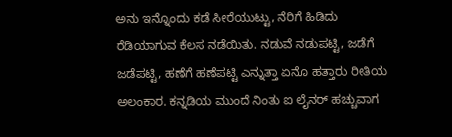ಅನು ಇನ್ನೊಂದು ಕಡೆ ಸೀರೆಯುಟ್ಟು, ನೆರಿಗೆ ಹಿಡಿದು ರೆಡಿಯಾಗುವ ಕೆಲಸ ನಡೆಯಿತು. ನಡುವೆ ನಡುಪಟ್ಟಿ, ಜಡೆಗೆ ಜಡೆಪಟ್ಟಿ, ಹಣೆಗೆ ಹಣೆಪಟ್ಟಿ ಎನ್ನುತ್ತಾ ಏನೊ ಹತ್ತಾರು ರೀತಿಯ ಅಲಂಕಾರ. ಕನ್ನಡಿಯ ಮುಂದೆ ನಿಂತು ಐ ಲೈನರ್ ಹಚ್ಚುವಾಗ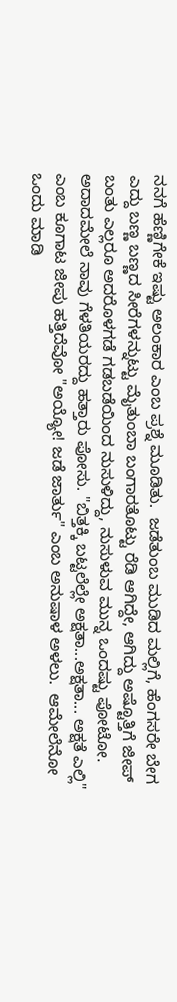ನನಗೆ ಹೆಣ್ಣಿಗೇಕೆ ಇಷ್ಟು ಅಲಂಕಾರ ಎಂಬ ಪ್ರಶ್ನೆ ಮೂಡಿತು.  ಜಡೆತುಂಬ ಮುಡಿದ ಮಲ್ಲಿಗೆ, ಹೆಂಗಸರೇ ಬೇಗ ಎದ್ದು ಬಣ್ಣ ಬಣ್ಣದ ಸೀರೆಗಳನ್ನುಟ್ಟು ಮೈತುಂಬಾ ಬಂಗಾರತೊಟ್ಟು ರೆಡಿ ಆಗಿದ್ದೇ, ಆಗಿದ್ದು ಅಷ್ಟೊತ್ತಿಗೆ ಜೀಪ್ ಬಂತು ಎಲ್ಲರೂ ಅದರೊಳಗಡೆ ಗಡಬಡೆಯಿಂದ ನುಸುಳಿದ್ದು, ನುಸುಳುವ ಮುನ್ನ ಒಂದಷ್ಟು ಪೋಟೋ. ಅದಾದಮೇಲೆ ನಾವು ಗೆಳತಿಯರದ್ದು ಹತ್ತಾರು ಪೋಸು. "ಬಿತ್ತಕ್ಕಿ ಬಟ್ಟಲೆಲ್ಲೇ ಅಕ್ಷತಾ...ಅಕ್ಷತಾ... ಅಕ್ಷತೆ ಎಲ್ಲಿ" ಎಂಬ ಕೂಗಾಟ ಜೀಪು ಹತ್ತಿದೆವೋ "ಅಯ್ಯೋ! ಜಡೆ ಜಾರ್ತು" ಎಂಬ ಅನುಷಾಳ ಅಳಲು.  ಆಮೇಲೆನೋ ಒಂದು ಮಾಡಿ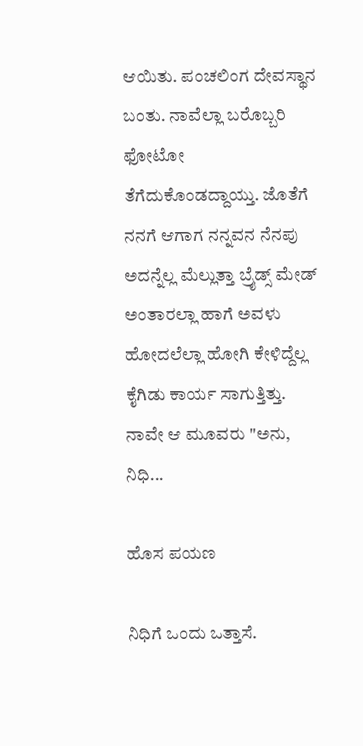ಆಯಿತು. ಪಂಚಲಿಂಗ ದೇವಸ್ಥಾನ ಬಂತು. ನಾವೆಲ್ಲಾ ಬರೊಬ್ಬರಿ ಫೋಟೋ ತೆಗೆದುಕೊಂಡದ್ದಾಯ್ತು. ಜೊತೆಗೆ ನನಗೆ ಆಗಾಗ ನನ್ನವನ ನೆನಪು ಅದನ್ನೆಲ್ಲ ಮೆಲ್ಲುತ್ತಾ ಬ್ರೈಡ್ಸ್ ಮೇಡ್ ಅಂತಾರಲ್ಲಾ ಹಾಗೆ ಅವಳು ಹೋದಲೆಲ್ಲಾ ಹೋಗಿ ಕೇಳಿದ್ದೆಲ್ಲ ಕೈಗಿಡು ಕಾರ್ಯ ಸಾಗುತ್ತಿತ್ತು.  ನಾವೇ ಆ ಮೂವರು "ಅನು, ನಿಧಿ...

ಹೊಸ ಪಯಣ

ನಿಧಿಗೆ ಒಂದು ಒತ್ತಾಸೆ.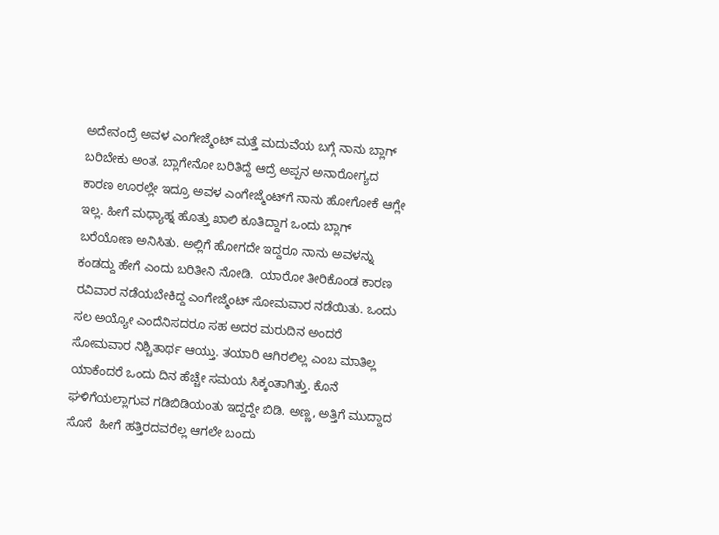ಅದೇನಂದ್ರೆ ಅವಳ ಎಂಗೇಜ್ಮೆಂಟ್‌ ಮತ್ತೆ ಮದುವೆಯ ಬಗ್ಗೆ ನಾನು ಬ್ಲಾಗ್‌ ಬರಿಬೇಕು ಅಂತ. ಬ್ಲಾಗೇನೋ ಬರಿತಿದ್ದೆ ಆದ್ರೆ ಅಪ್ಪನ ಅನಾರೋಗ್ಯದ ಕಾರಣ ಊರಲ್ಲೇ ಇದ್ರೂ ಅವಳ ಎಂಗೇಜ್ಮೆಂಟ್‌ಗೆ ನಾನು ಹೋಗೋಕೆ ಆಗ್ಲೇ ಇಲ್ಲ. ಹೀಗೆ ಮಧ್ಯಾಹ್ನ ಹೊತ್ತು ಖಾಲಿ ಕೂತಿದ್ದಾಗ ಒಂದು ಬ್ಲಾಗ್‌ ಬರೆಯೋಣ ಅನಿಸಿತು. ಅಲ್ಲಿಗೆ ಹೋಗದೇ ಇದ್ದರೂ ನಾನು ಅವಳನ್ನು ಕಂಡದ್ದು ಹೇಗೆ ಎಂದು ಬರಿತೀನಿ ನೋಡಿ.  ಯಾರೋ ತೀರಿಕೊಂಡ ಕಾರಣ ರವಿವಾರ ನಡೆಯಬೇಕಿದ್ದ ಎಂಗೇಜ್ಮೆಂಟ್‌ ಸೋಮವಾರ ನಡೆಯಿತು. ಒಂದು ಸಲ ಅಯ್ಯೋ ಎಂದೆನಿಸದರೂ ಸಹ ಅದರ ಮರುದಿನ ಅಂದರೆ ಸೋಮವಾರ ನಿಶ್ಚಿತಾರ್ಥ ಆಯ್ತು. ತಯಾರಿ ಆಗಿರಲಿಲ್ಲ ಎಂಬ ಮಾತಿಲ್ಲ ಯಾಕೆಂದರೆ ಒಂದು ದಿನ ಹೆಚ್ಚೇ ಸಮಯ ಸಿಕ್ಕಂತಾಗಿತ್ತು. ಕೊನೆ ಘಳಿಗೆಯಲ್ಲಾಗುವ ಗಡಿಬಿಡಿಯಂತು ಇದ್ದದ್ದೇ ಬಿಡಿ. ಅಣ್ಣ, ಅತ್ತಿಗೆ ಮುದ್ದಾದ ಸೊಸೆ  ಹೀಗೆ ಹತ್ತಿರದವರೆಲ್ಲ ಆಗಲೇ ಬಂದು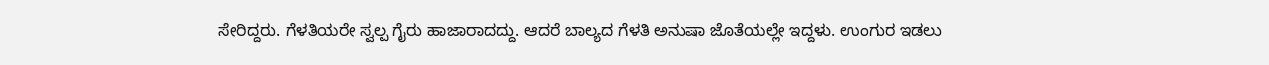ಸೇರಿದ್ದರು. ಗೆಳತಿಯರೇ ಸ್ವಲ್ಪ ಗೈರು ಹಾಜಾರಾದದ್ದು. ಆದರೆ ಬಾಲ್ಯದ ಗೆಳತಿ ಅನುಷಾ ಜೊತೆಯಲ್ಲೇ ಇದ್ದಳು. ಉಂಗುರ ಇಡಲು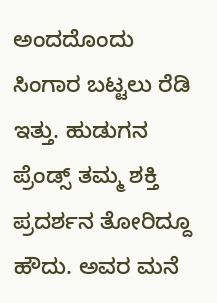ಅಂದದೊಂದು ಸಿಂಗಾರ ಬಟ್ಟಲು ರೆಡಿ ಇತ್ತು. ಹುಡುಗನ ಪ್ರೆಂಡ್ಸ್‌ ತಮ್ಮ ಶಕ್ತಿ ಪ್ರದರ್ಶನ ತೋರಿದ್ದೂ ಹೌದು. ಅವರ ಮನೆ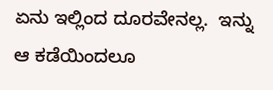ಏನು ಇಲ್ಲಿಂದ ದೂರವೇನಲ್ಲ.  ಇನ್ನು ಆ ಕಡೆಯಿಂದಲೂ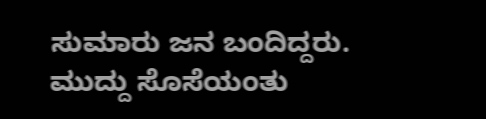ಸುಮಾರು ಜನ ಬಂದಿದ್ದರು. ಮುದ್ದು ಸೊಸೆಯಂತು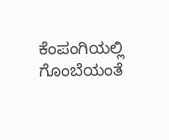ಕೆಂಪಂಗಿಯಲ್ಲಿ ಗೊಂಬೆಯಂತೆ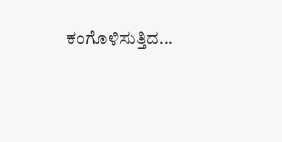ಕಂಗೊಳಿಸುತ್ತಿದ...